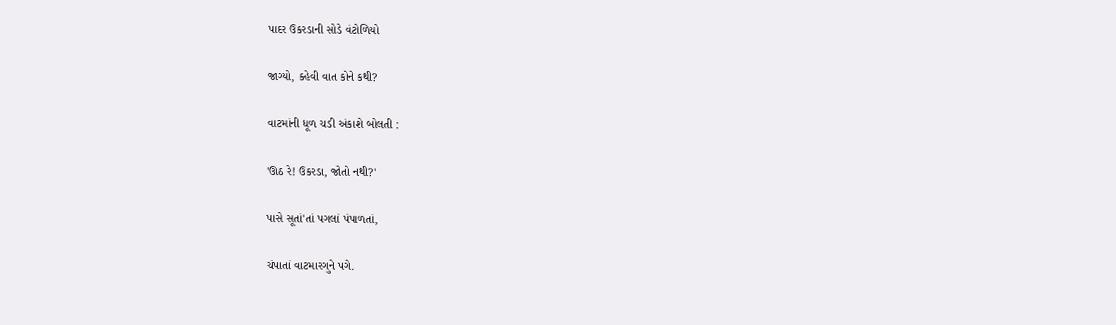પાદર ઉકરડાની સોડે વંટોળિયો

જાગ્યો, ક્હેવી વાત કોને કથી?

વાટમાંની ધૂળ ચડી અંકાશે બોલતી :

'ઊઠ રે! ઉકરડા, જોતો નથી?'

પાસે સૂતાં'તાં પગલાં પંપાળતાં,

ચંપાતાં વાટમારગુને પગે.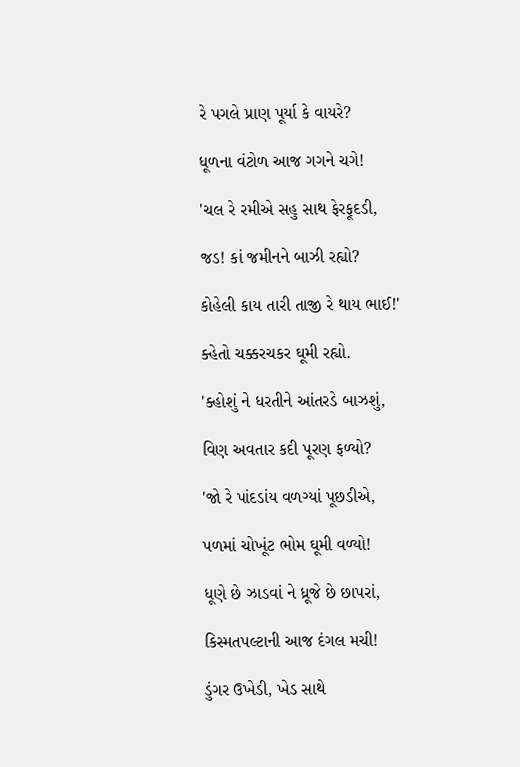રે પગલે પ્રાણ પૂર્યા કે વાયરે?

ધૂળના વંટોળ આજ ગગને ચગે!

'ચલ રે રમીએ સહુ સાથ ફેરફૂદડી,

જડ! કાં જમીનને બાઝી રહ્યો?

કોહેલી કાય તારી તાજી રે થાય ભાઈ!'

ક્હેતો ચક્કરચકર ઘૂમી રહ્યો.

'ક્હોશું ને ધરતીને આંતરડે બાઝશું,

વિણ અવતાર કદી પૂરણ ફળ્યો?

'જો રે પાંદડાંય વળગ્યાં પૂછડીએ,

પળમાં ચોખૂંટ ભોમ ઘૂમી વળ્યો!

ધૂણે છે ઝાડવાં ને ધ્રૂજે છે છાપરાં,

કિસ્મતપલ્ટાની આજ દંગલ મચી!

ડુંગર ઉખેડી, ખેડ સાથે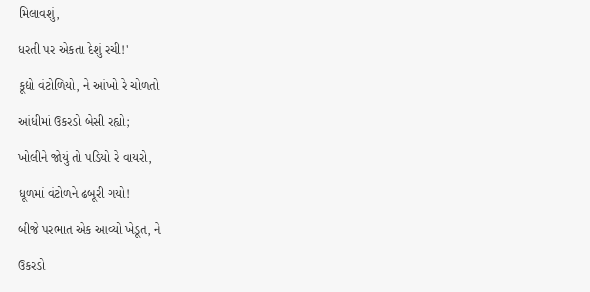મિલાવશું,

ધરતી પર એકતા દેશું રચી!'

કૂદ્યો વંટોળિયો, ને આંખો રે ચોળતો

આંધીમાં ઉકરડો બેસી રહ્યો;

ખોલીને જોયું તો પડિયો રે વાયરો,

ધૂળમાં વંટોળને ઢબૂરી ગયો!

બીજે પરભાત એક આવ્યો ખેડૂત, ને

ઉકરડો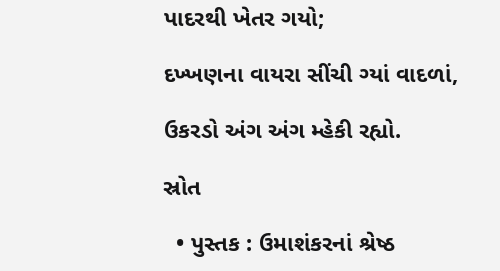પાદરથી ખેતર ગયો;

દખ્ખણના વાયરા સીંચી ગ્યાં વાદળાં,

ઉકરડો અંગ અંગ મ્હેકી રહ્યો.

સ્રોત

  • પુસ્તક : ઉમાશંકરનાં શ્રેષ્ઠ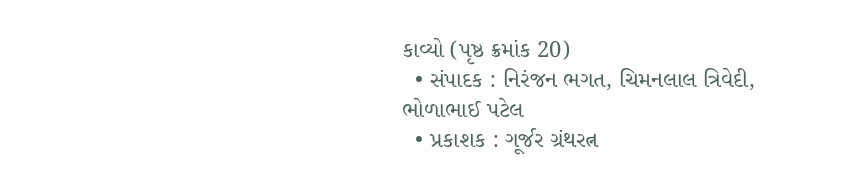કાવ્યો (પૃષ્ઠ ક્રમાંક 20)
  • સંપાદક : નિરંજન ભગત, ચિમનલાલ ત્રિવેદી, ભોળાભાઈ પટેલ
  • પ્રકાશક : ગૂર્જર ગ્રંથરત્ન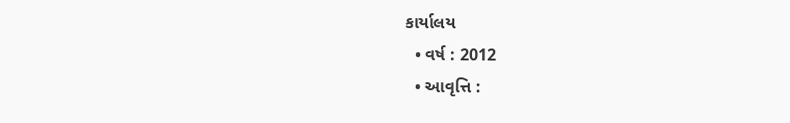કાર્યાલય
  • વર્ષ : 2012
  • આવૃત્તિ :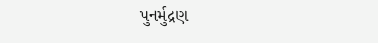પુનર્મુદ્રણ